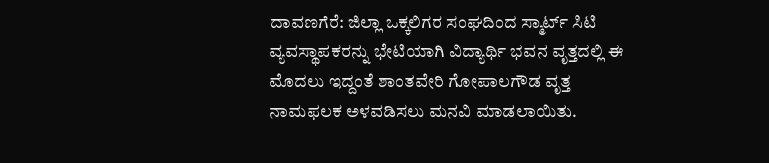ದಾವಣಗೆರೆ: ಜಿಲ್ಲಾ ಒಕ್ಕಲಿಗರ ಸಂಘದಿಂದ ಸ್ಮಾರ್ಟ್ ಸಿಟಿ ವ್ಯವಸ್ಥಾಪಕರನ್ನು ಭೇಟಿಯಾಗಿ ವಿದ್ಯಾರ್ಥಿ ಭವನ ವೃತ್ತದಲ್ಲಿ ಈ ಮೊದಲು ಇದ್ದಂತೆ ಶಾಂತವೇರಿ ಗೋಪಾಲಗೌಡ ವೃತ್ತ ನಾಮಫಲಕ ಅಳವಡಿಸಲು ಮನವಿ ಮಾಡಲಾಯಿತು.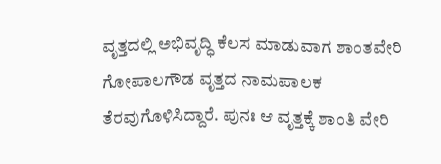ವೃತ್ತದಲ್ಲಿ ಅಭಿವೃದ್ಧಿ ಕೆಲಸ ಮಾಡುವಾಗ ಶಾಂತವೇರಿ ಗೋಪಾಲಗೌಡ ವೃತ್ತದ ನಾಮಪಾಲಕ ತೆರವುಗೊಳಿಸಿದ್ದಾರೆ. ಪುನಃ ಆ ವೃತ್ತಕ್ಕೆ ಶಾಂತಿ ವೇರಿ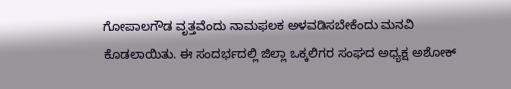ಗೋಪಾಲಗೌಡ ವೃತ್ತವೆಂದು ನಾಮಫಲಕ ಅಳವಡಿಸಬೇಕೆಂದು ಮನವಿ ಕೊಡಲಾಯಿತು. ಈ ಸಂದರ್ಭದಲ್ಲಿ ಜಿಲ್ಲಾ ಒಕ್ಕಲಿಗರ ಸಂಘದ ಅಧ್ಯಕ್ಷ ಅಶೋಕ್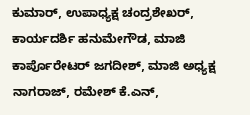ಕುಮಾರ್, ಉಪಾಧ್ಯಕ್ಷ ಚಂದ್ರಶೇಖರ್, ಕಾರ್ಯದರ್ಶಿ ಹನುಮೇಗೌಡ, ಮಾಜಿ ಕಾರ್ಪೊರೇಟರ್ ಜಗದೀಶ್, ಮಾಜಿ ಅಧ್ಯಕ್ಷ ನಾಗರಾಜ್, ರಮೇಶ್ ಕೆ.ಎನ್,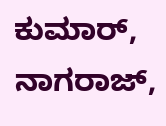ಕುಮಾರ್, ನಾಗರಾಜ್,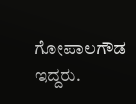ಗೋಪಾಲಗೌಡ ಇದ್ದರು.